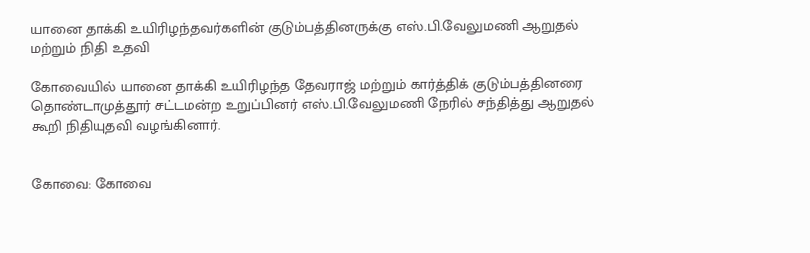யானை தாக்கி உயிரிழந்தவர்களின் குடும்பத்தினருக்கு எஸ்.பி.வேலுமணி ஆறுதல் மற்றும் நிதி உதவி

கோவையில் யானை தாக்கி உயிரிழந்த தேவராஜ் மற்றும் கார்த்திக் குடும்பத்தினரை தொண்டாமுத்தூர் சட்டமன்ற உறுப்பினர் எஸ்.பி.வேலுமணி நேரில் சந்தித்து ஆறுதல் கூறி நிதியுதவி வழங்கினார்.


கோவை: கோவை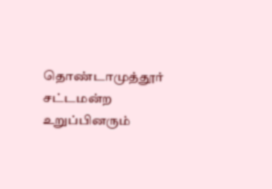தொண்டாமுத்தூர் சட்டமன்ற உறுப்பினரும்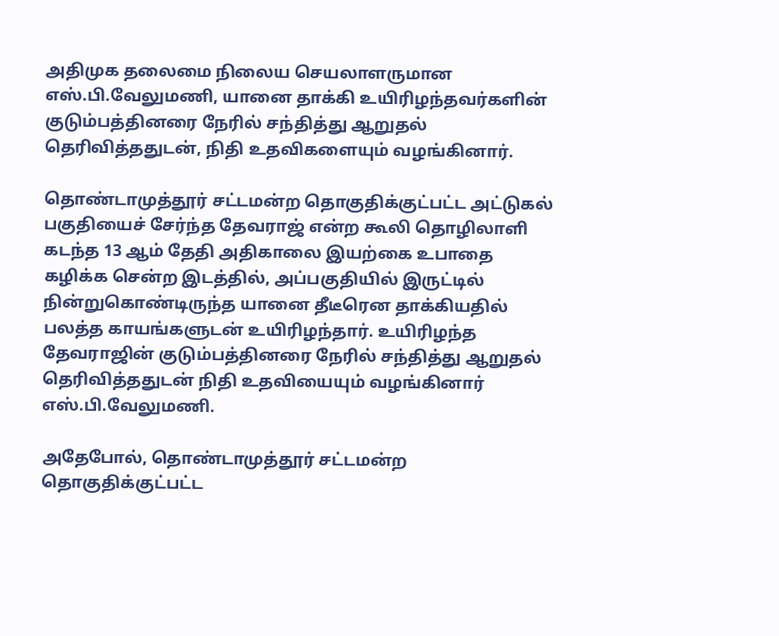அதிமுக தலைமை நிலைய செயலாளருமான எஸ்.பி.வேலுமணி, யானை தாக்கி உயிரிழந்தவர்களின் குடும்பத்தினரை நேரில் சந்தித்து ஆறுதல் தெரிவித்ததுடன், நிதி உதவிகளையும் வழங்கினார்.

தொண்டாமுத்தூர் சட்டமன்ற தொகுதிக்குட்பட்ட அட்டுகல் பகுதியைச் சேர்ந்த தேவராஜ் என்ற கூலி தொழிலாளி கடந்த 13 ஆம் தேதி அதிகாலை இயற்கை உபாதை கழிக்க சென்ற இடத்தில், அப்பகுதியில் இருட்டில் நின்றுகொண்டிருந்த யானை தீடீரென தாக்கியதில் பலத்த காயங்களுடன் உயிரிழந்தார். உயிரிழந்த தேவராஜின் குடும்பத்தினரை நேரில் சந்தித்து ஆறுதல் தெரிவித்ததுடன் நிதி உதவியையும் வழங்கினார் எஸ்.பி.வேலுமணி.

அதேபோல், தொண்டாமுத்தூர் சட்டமன்ற தொகுதிக்குட்பட்ட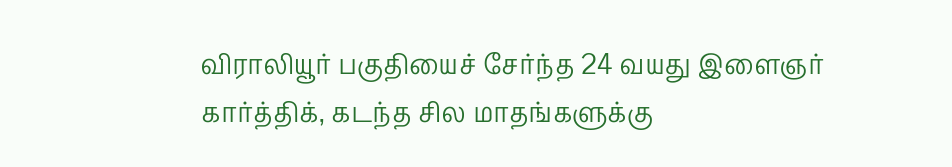விராலியூர் பகுதியைச் சேர்ந்த 24 வயது இளைஞர் கார்த்திக், கடந்த சில மாதங்களுக்கு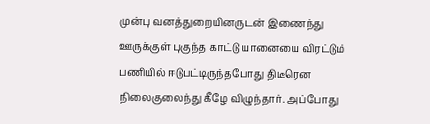முன்பு வனத்துறையினருடன் இணைந்து ஊருக்குள் புகுந்த காட்டு யானையை விரட்டும் பணியில் ஈடுபட்டிருந்தபோது திடீரென நிலைகுலைந்து கீழே விழுந்தார். அப்போது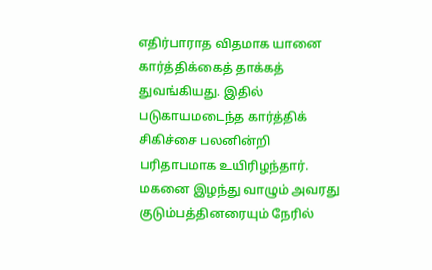எதிர்பாராத விதமாக யானை கார்த்திக்கைத் தாக்கத் துவங்கியது. இதில் படுகாயமடைந்த கார்த்திக் சிகிச்சை பலனின்றி பரிதாபமாக உயிரிழந்தார். மகனை இழந்து வாழும் அவரது குடும்பத்தினரையும் நேரில்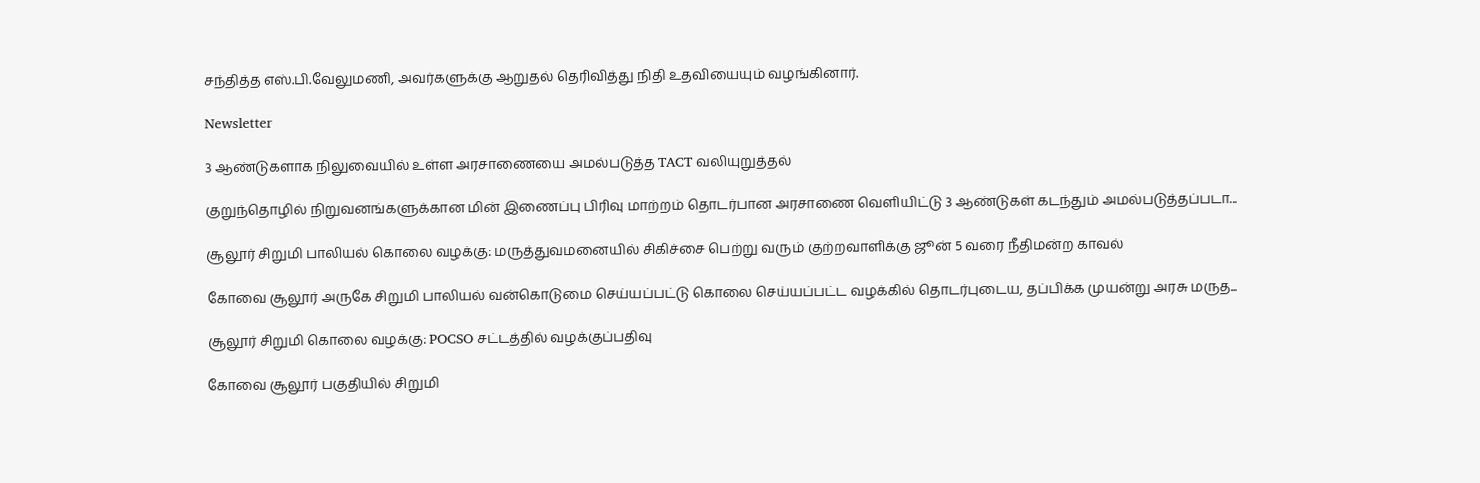சந்தித்த எஸ்.பி.வேலுமணி, அவர்களுக்கு ஆறுதல் தெரிவித்து நிதி உதவியையும் வழங்கினார்.

Newsletter

3 ஆண்டுகளாக நிலுவையில் உள்ள அரசாணையை அமல்படுத்த TACT வலியுறுத்தல்

குறுந்தொழில் நிறுவனங்களுக்கான மின் இணைப்பு பிரிவு மாற்றம் தொடர்பான அரசாணை வெளியிட்டு 3 ஆண்டுகள் கடந்தும் அமல்படுத்தப்படா...

சூலூர் சிறுமி பாலியல் கொலை வழக்கு: மருத்துவமனையில் சிகிச்சை பெற்று வரும் குற்றவாளிக்கு ஜூன் 5 வரை நீதிமன்ற காவல்

கோவை சூலூர் அருகே சிறுமி பாலியல் வன்கொடுமை செய்யப்பட்டு கொலை செய்யப்பட்ட வழக்கில் தொடர்புடைய, தப்பிக்க முயன்று அரசு மருத...

சூலூர் சிறுமி கொலை வழக்கு: POCSO சட்டத்தில் வழக்குப்பதிவு

கோவை சூலூர் பகுதியில் சிறுமி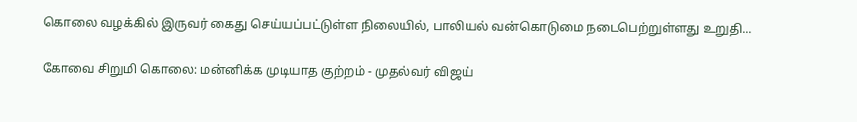கொலை வழக்கில் இருவர் கைது செய்யப்பட்டுள்ள நிலையில், பாலியல் வன்கொடுமை நடைபெற்றுள்ளது உறுதி...

கோவை சிறுமி கொலை: மன்னிக்க முடியாத குற்றம் - முதல்வர் விஜய்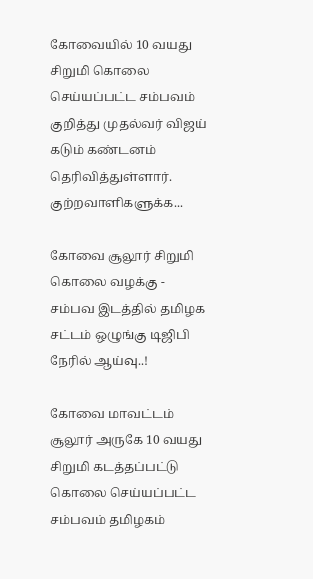கோவையில் 10 வயது சிறுமி கொலை செய்யப்பட்ட சம்பவம் குறித்து முதல்வர் விஜய் கடும் கண்டனம் தெரிவித்துள்ளார். குற்றவாளிகளுக்க...

கோவை சூலூர் சிறுமி கொலை வழக்கு - சம்பவ இடத்தில் தமிழக சட்டம் ஒழுங்கு டிஜிபி நேரில் ஆய்வு..!

கோவை மாவட்டம் சூலூர் அருகே 10 வயது சிறுமி கடத்தப்பட்டு கொலை செய்யப்பட்ட சம்பவம் தமிழகம்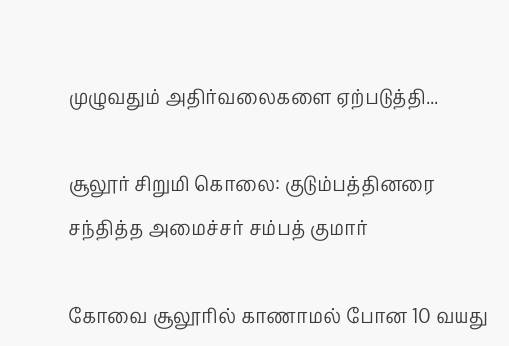முழுவதும் அதிர்வலைகளை ஏற்படுத்தி...

சூலூர் சிறுமி கொலை: குடும்பத்தினரை சந்தித்த அமைச்சர் சம்பத் குமார்

கோவை சூலூரில் காணாமல் போன 10 வயது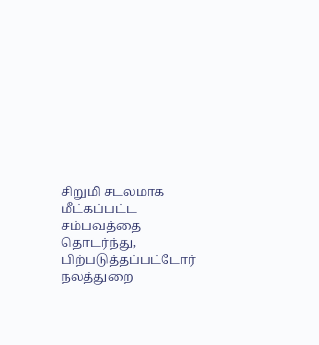சிறுமி சடலமாக மீட்கப்பட்ட சம்பவத்தை தொடர்ந்து, பிற்படுத்தப்பட்டோர் நலத்துறை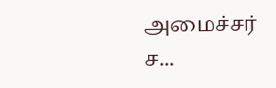அமைச்சர் ச...